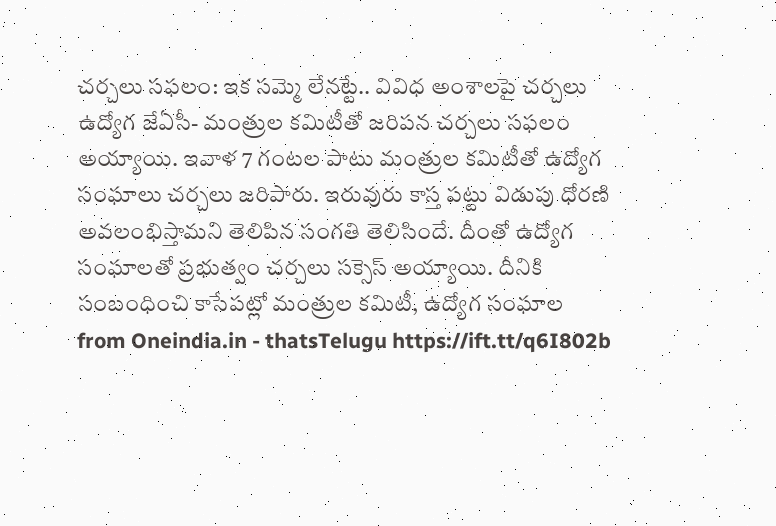చర్చలు సఫలం: ఇక సమ్మె లేనట్టే.. వివిధ అంశాలపై చర్చలు
ఉద్యోగ జేఏసీ- మంత్రుల కమిటీతో జరిపన చర్చలు సఫలం అయ్యాయి. ఇవాళ 7 గంటల పాటు మంత్రుల కమిటీతో ఉద్యోగ సంఘాలు చర్చలు జరిపారు. ఇరువురు కాస్త పట్టు విడుపు ధోరణి అవలంభిస్తామని తెలిపిన సంగతి తెలిసిందే. దీంతో ఉద్యోగ సంఘాలతో ప్రభుత్వం చర్చలు సక్సెస్ అయ్యాయి. దీనికి సంబంధించి కాసేపట్లో మంత్రుల కమిటీ, ఉద్యోగ సంఘాల
from Oneindia.in - thatsTelugu https://ift.tt/q6I802b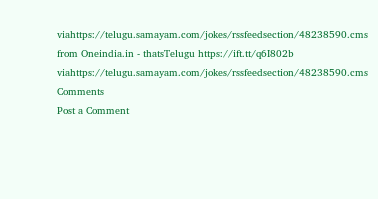viahttps://telugu.samayam.com/jokes/rssfeedsection/48238590.cms
from Oneindia.in - thatsTelugu https://ift.tt/q6I802b
viahttps://telugu.samayam.com/jokes/rssfeedsection/48238590.cms
Comments
Post a Comment